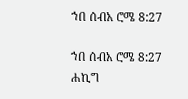ኀበ ሰብአ ሮሜ 8:27

ኀበ ሰብአ ሮሜ 8:27 ሐኪግ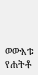ወውእቱ የሐትቶ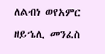ለልብነ ወየአምር ዘይኄሊ መንፈስ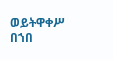ወይትዋቀሥ በኀበ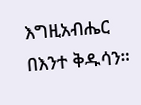እግዚአብሔር በእንተ ቅዱሳን።